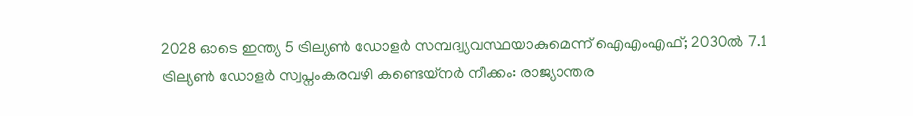2028 ഓടെ ഇന്ത്യ 5 ട്രില്യണ്‍ ഡോളര്‍ സമ്പദ്വ്യവസ്ഥയാകുമെന്ന് ഐഎംഎഫ്; 2030ല്‍ 7.1 ട്രില്യണ്‍ ഡോളര്‍ സ്വപ്നംകരവഴി കണ്ടെയ്നർ നീക്കം: രാജ്യാന്തര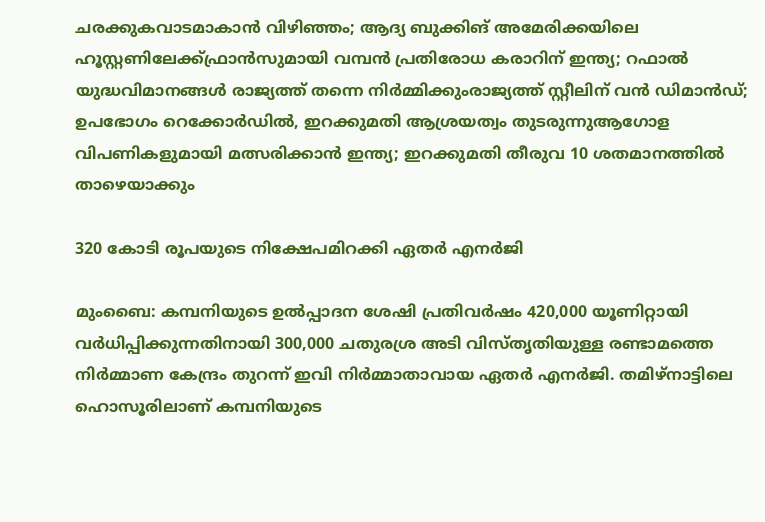ചരക്കുകവാടമാകാൻ വിഴിഞ്ഞം; ആദ്യ ബുക്കിങ് അമേരിക്കയിലെ ഹൂസ്റ്റണിലേക്ക്ഫ്രാൻസുമായി വമ്പന്‍ പ്രതിരോധ കരാറിന് ഇന്ത്യ; റഫാല്‍ യുദ്ധവിമാനങ്ങള്‍ രാജ്യത്ത് തന്നെ നിര്‍മ്മിക്കുംരാജ്യത്ത് സ്റ്റീലിന് വൻ ഡിമാൻഡ്; ഉപഭോഗം റെക്കോർഡിൽ, ഇറക്കുമതി ആശ്രയത്വം തുടരുന്നുആഗോള വിപണികളുമായി മത്സരിക്കാൻ ഇന്ത്യ; ഇറക്കുമതി തീരുവ 10 ശതമാനത്തിൽ താഴെയാക്കും

320 കോടി രൂപയുടെ നിക്ഷേപമിറക്കി ഏതർ എനർജി

മുംബൈ: കമ്പനിയുടെ ഉൽപ്പാദന ശേഷി പ്രതിവർഷം 420,000 യൂണിറ്റായി വർധിപ്പിക്കുന്നതിനായി 300,000 ചതുരശ്ര അടി വിസ്‌തൃതിയുള്ള രണ്ടാമത്തെ നിർമ്മാണ കേന്ദ്രം തുറന്ന് ഇവി നിർമ്മാതാവായ ഏതർ എനർജി. തമിഴ്നാട്ടിലെ ഹൊസൂരിലാണ് കമ്പനിയുടെ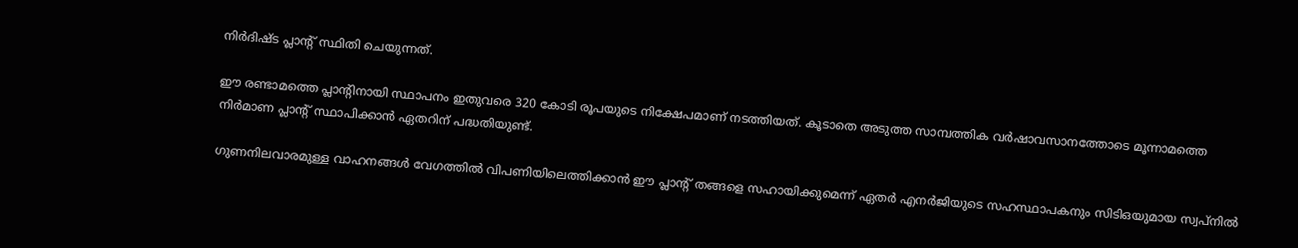നിർദിഷ്ട പ്ലാന്റ് സ്ഥിതി ചെയുന്നത്.

ഈ രണ്ടാമത്തെ പ്ലാന്റിനായി സ്ഥാപനം ഇതുവരെ 320 കോടി രൂപയുടെ നിക്ഷേപമാണ് നടത്തിയത്. കൂടാതെ അടുത്ത സാമ്പത്തിക വർഷാവസാനത്തോടെ മൂന്നാമത്തെ നിർമാണ പ്ലാന്റ് സ്ഥാപിക്കാൻ ഏതറിന് പദ്ധതിയുണ്ട്.

ഗുണനിലവാരമുള്ള വാഹനങ്ങൾ വേഗത്തിൽ വിപണിയിലെത്തിക്കാൻ ഈ പ്ലാന്റ് തങ്ങളെ സഹായിക്കുമെന്ന് ഏതർ എനർജിയുടെ സഹസ്ഥാപകനും സിടിഒയുമായ സ്വപ്‌നിൽ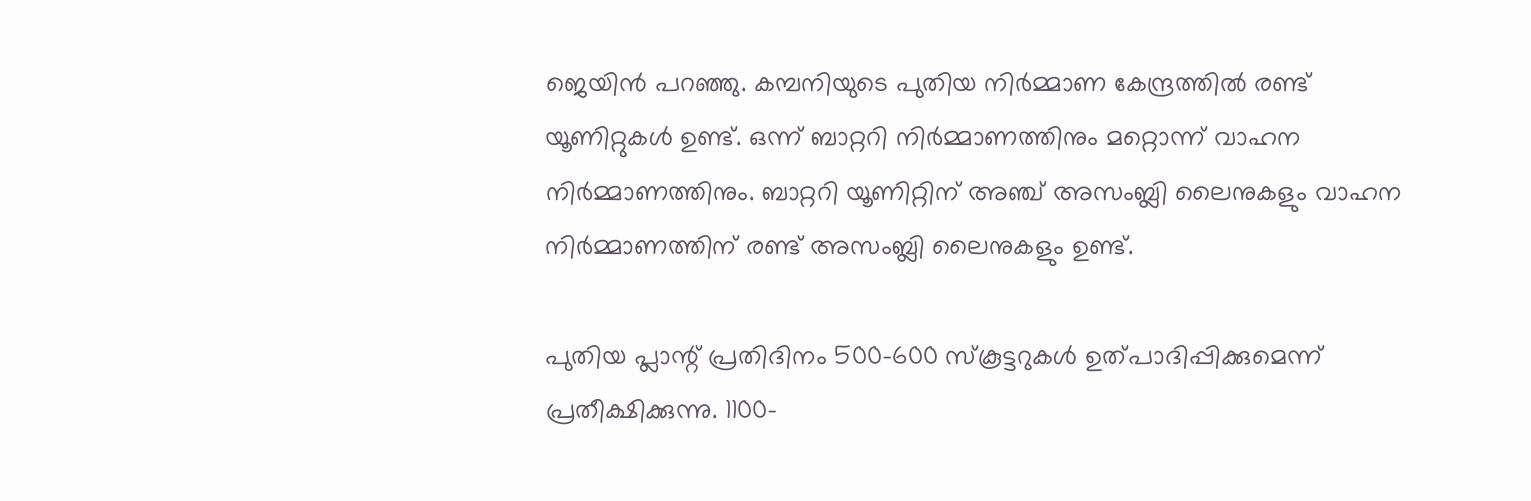ജെയിൻ പറഞ്ഞു. കമ്പനിയുടെ പുതിയ നിർമ്മാണ കേന്ദ്രത്തിൽ രണ്ട് യൂണിറ്റുകൾ ഉണ്ട്. ഒന്ന് ബാറ്ററി നിർമ്മാണത്തിനും മറ്റൊന്ന് വാഹന നിർമ്മാണത്തിനും. ബാറ്ററി യൂണിറ്റിന് അഞ്ച് അസംബ്ലി ലൈനുകളും വാഹന നിർമ്മാണത്തിന് രണ്ട് അസംബ്ലി ലൈനുകളും ഉണ്ട്.

പുതിയ പ്ലാന്റ് പ്രതിദിനം 500-600 സ്കൂട്ടറുകൾ ഉത്പാദിപ്പിക്കുമെന്ന് പ്രതീക്ഷിക്കുന്നു. 1100-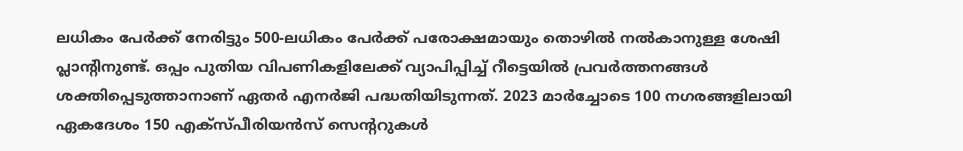ലധികം പേർക്ക് നേരിട്ടും 500-ലധികം പേർക്ക് പരോക്ഷമായും തൊഴിൽ നൽകാനുള്ള ശേഷി പ്ലാന്റിനുണ്ട്. ഒപ്പം പുതിയ വിപണികളിലേക്ക് വ്യാപിപ്പിച്ച് റീട്ടെയിൽ പ്രവർത്തനങ്ങൾ ശക്തിപ്പെടുത്താനാണ് ഏതർ എനർജി പദ്ധതിയിടുന്നത്. 2023 മാർച്ചോടെ 100 നഗരങ്ങളിലായി ഏകദേശം 150 എക്സ്പീരിയൻസ് സെന്ററുകൾ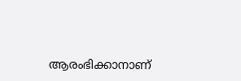ആരംഭിക്കാനാണ്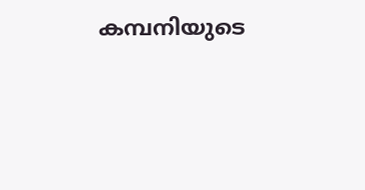കമ്പനിയുടെ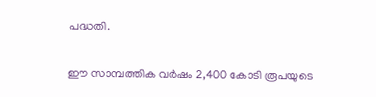പദ്ധതി.

ഈ സാമ്പത്തിക വർഷം 2,400 കോടി രൂപയുടെ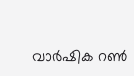വാർഷിക റൺ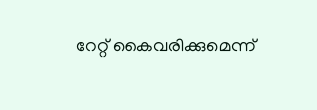റേറ്റ് കൈവരിക്കുമെന്ന്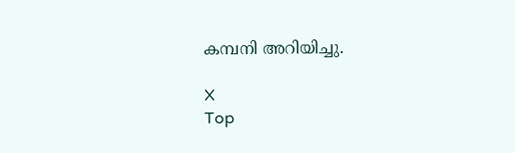കമ്പനി അറിയിച്ചു.

X
Top